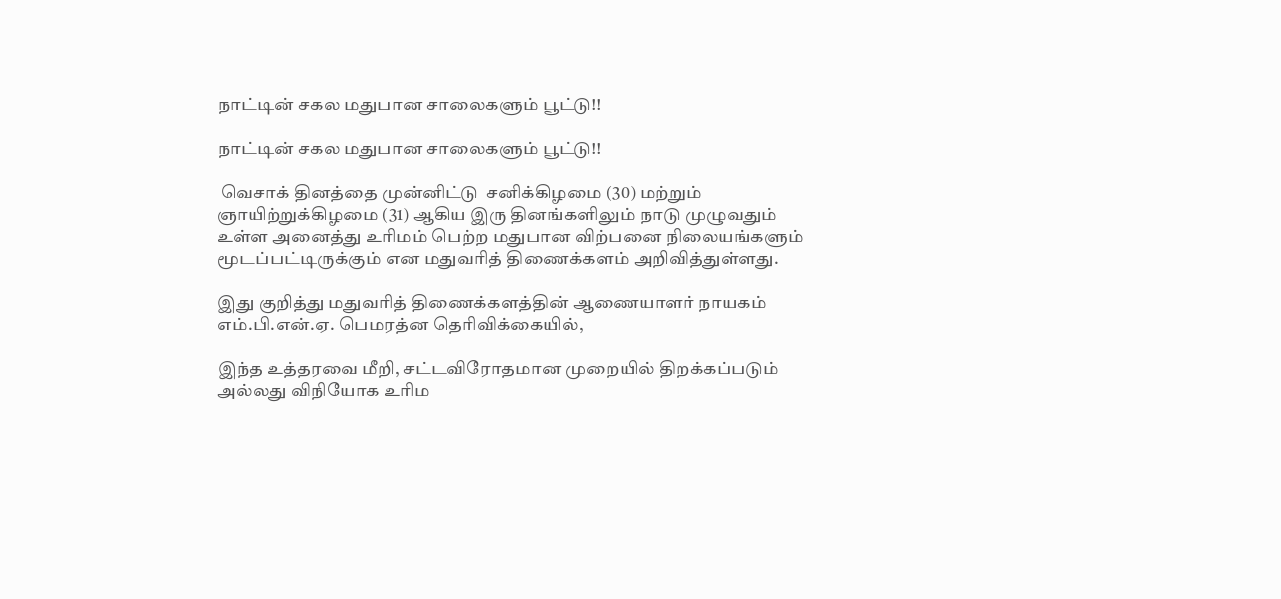நாட்டின் சகல மதுபான சாலைகளும் பூட்டு!!

நாட்டின் சகல மதுபான சாலைகளும் பூட்டு!!

 வெசாக் தினத்தை முன்னிட்டு  சனிக்கிழமை (30) மற்றும் ஞாயிற்றுக்கிழமை (31) ஆகிய இரு தினங்களிலும் நாடு முழுவதும் உள்ள அனைத்து உரிமம் பெற்ற மதுபான விற்பனை நிலையங்களும் மூடப்பட்டிருக்கும் என மதுவரித் திணைக்களம் அறிவித்துள்ளது.

இது குறித்து மதுவரித் திணைக்களத்தின் ஆணையாளர் நாயகம் எம்.பி.என்.ஏ. பெமரத்ன தெரிவிக்கையில்,

இந்த உத்தரவை மீறி, சட்டவிரோதமான முறையில் திறக்கப்படும் அல்லது விநியோக உரிம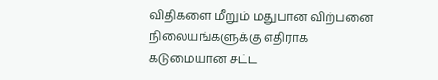விதிகளை மீறும் மதுபான விற்பனை நிலையங்களுக்கு எதிராக கடுமையான சட்ட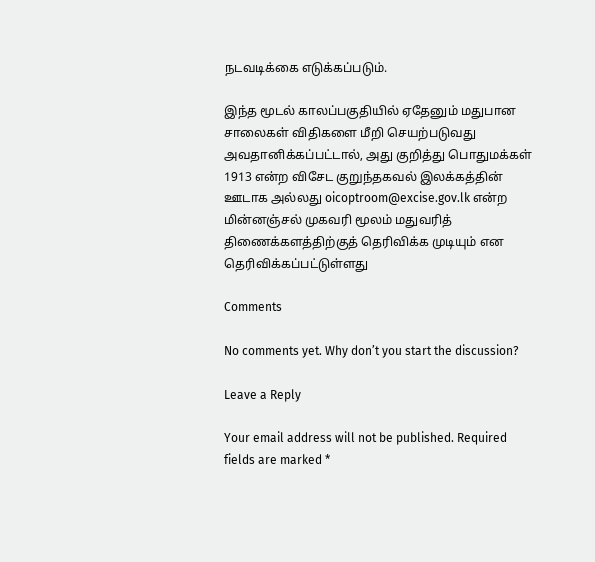நடவடிக்கை எடுக்கப்படும்.

இந்த மூடல் காலப்பகுதியில் ஏதேனும் மதுபான சாலைகள் விதிகளை மீறி செயற்படுவது அவதானிக்கப்பட்டால், அது குறித்து பொதுமக்கள் 1913 என்ற விசேட குறுந்தகவல் இலக்கத்தின் ஊடாக அல்லது oicoptroom@excise.gov.lk என்ற மின்னஞ்சல் முகவரி மூலம் மதுவரித் திணைக்களத்திற்குத் தெரிவிக்க முடியும் என தெரிவிக்கப்பட்டுள்ளது

Comments

No comments yet. Why don’t you start the discussion?

Leave a Reply

Your email address will not be published. Required fields are marked *